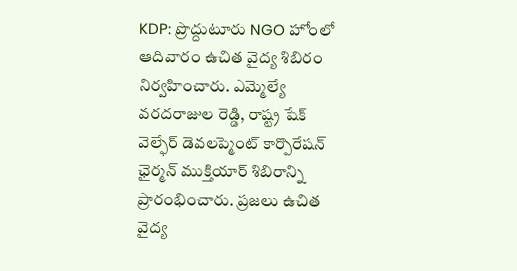KDP: ప్రొద్దుటూరు NGO హోంలో ఆదివారం ఉచిత వైద్య శిబిరం నిర్వహించారు. ఎమ్మెల్యే వరదరాజుల రెడ్డి, రాష్ట్ర షేక్ వెల్ఫేర్ డెవలప్మెంట్ కార్పొరేషన్ ఛైర్మన్ ముక్తియార్ శిబిరాన్ని ప్రారంభించారు. ప్రజలు ఉచిత వైద్య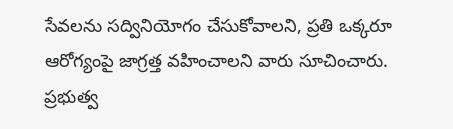సేవలను సద్వినియోగం చేసుకోవాలని, ప్రతి ఒక్కరూ ఆరోగ్యంపై జాగ్రత్త వహించాలని వారు సూచించారు. ప్రభుత్వ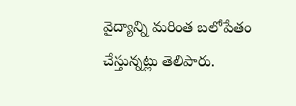వైద్యాన్ని మరింత బలోపేతం చేస్తున్నట్లు తెలిపారు.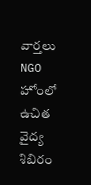వార్తలు
NGO హోంలో ఉచిత వైద్య శిబిరం